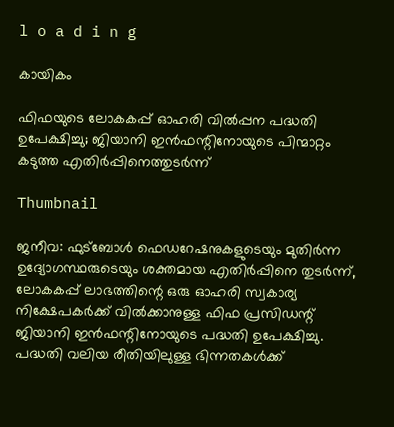l o a d i n g

കായികം

ഫിഫയുടെ ലോകകപ്പ് ഓഹരി വില്‍പ്പന പദ്ധതി ഉപേക്ഷിച്ചു; ജിയാനി ഇന്‍ഫന്റിനോയുടെ പിന്മാറ്റം കടുത്ത എതിര്‍പ്പിനെത്തുടര്‍ന്ന്

Thumbnail

ജനീവ: ഫുട്‌ബോള്‍ ഫെഡറേഷനുകളുടെയും മുതിര്‍ന്ന ഉദ്യോഗസ്ഥരുടെയും ശക്തമായ എതിര്‍പ്പിനെ തുടര്‍ന്ന്, ലോകകപ്പ് ലാഭത്തിന്റെ ഒരു ഓഹരി സ്വകാര്യ നിക്ഷേപകര്‍ക്ക് വില്‍ക്കാനുള്ള ഫിഫ പ്രസിഡന്റ് ജിയാനി ഇന്‍ഫന്റിനോയുടെ പദ്ധതി ഉപേക്ഷിച്ചു. പദ്ധതി വലിയ രീതിയിലുള്ള ഭിന്നതകള്‍ക്ക്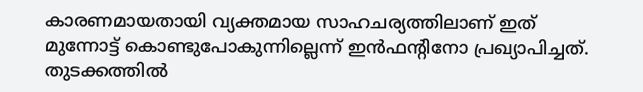കാരണമായതായി വ്യക്തമായ സാഹചര്യത്തിലാണ് ഇത് മുന്നോട്ട് കൊണ്ടുപോകുന്നില്ലെന്ന് ഇന്‍ഫന്റിനോ പ്രഖ്യാപിച്ചത്. തുടക്കത്തില്‍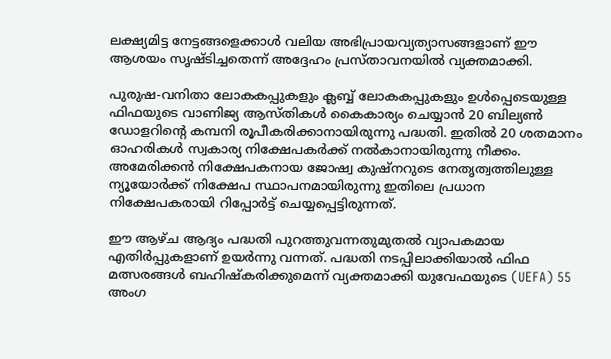ലക്ഷ്യമിട്ട നേട്ടങ്ങളെക്കാള്‍ വലിയ അഭിപ്രായവ്യത്യാസങ്ങളാണ് ഈ ആശയം സൃഷ്ടിച്ചതെന്ന് അദ്ദേഹം പ്രസ്താവനയില്‍ വ്യക്തമാക്കി.

പുരുഷ-വനിതാ ലോകകപ്പുകളും ക്ലബ്ബ് ലോകകപ്പുകളും ഉള്‍പ്പെടെയുള്ള ഫിഫയുടെ വാണിജ്യ ആസ്തികള്‍ കൈകാര്യം ചെയ്യാന്‍ 20 ബില്യണ്‍ ഡോളറിന്റെ കമ്പനി രൂപീകരിക്കാനായിരുന്നു പദ്ധതി. ഇതില്‍ 20 ശതമാനം ഓഹരികള്‍ സ്വകാര്യ നിക്ഷേപകര്‍ക്ക് നല്‍കാനായിരുന്നു നീക്കം. അമേരിക്കന്‍ നിക്ഷേപകനായ ജോഷ്വ കുഷ്നറുടെ നേതൃത്വത്തിലുള്ള ന്യൂയോര്‍ക്ക് നിക്ഷേപ സ്ഥാപനമായിരുന്നു ഇതിലെ പ്രധാന നിക്ഷേപകരായി റിപ്പോര്‍ട്ട് ചെയ്യപ്പെട്ടിരുന്നത്.

ഈ ആഴ്ച ആദ്യം പദ്ധതി പുറത്തുവന്നതുമുതല്‍ വ്യാപകമായ എതിര്‍പ്പുകളാണ് ഉയര്‍ന്നു വന്നത്. പദ്ധതി നടപ്പിലാക്കിയാല്‍ ഫിഫ മത്സരങ്ങള്‍ ബഹിഷ്‌കരിക്കുമെന്ന് വ്യക്തമാക്കി യുവേഫയുടെ (UEFA) 55 അംഗ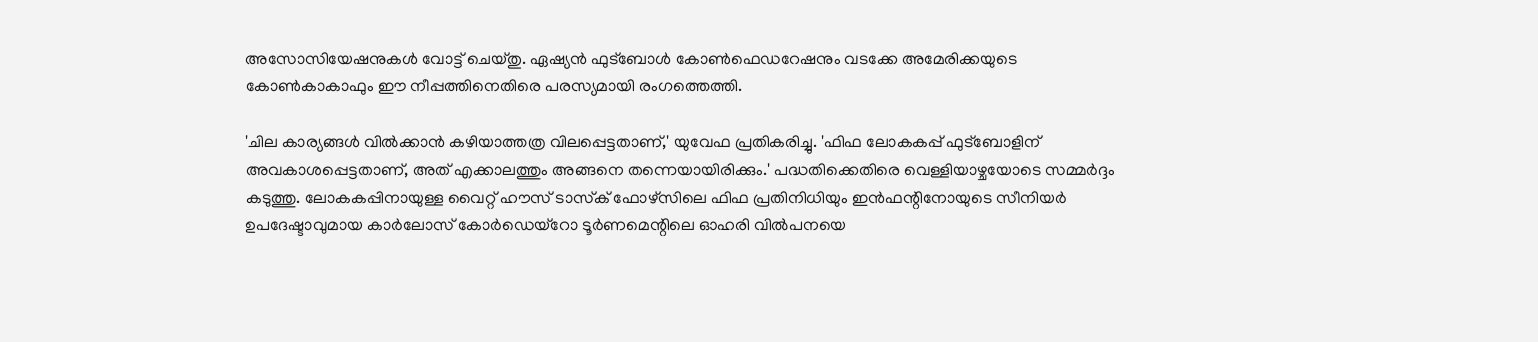അസോസിയേഷനുകള്‍ വോട്ട് ചെയ്തു. ഏഷ്യന്‍ ഫുട്‌ബോള്‍ കോണ്‍ഫെഡറേഷനും വടക്കേ അമേരിക്കയുടെ കോണ്‍കാകാഫും ഈ നീപ്പത്തിനെതിരെ പരസ്യമായി രംഗത്തെത്തി.

'ചില കാര്യങ്ങള്‍ വില്‍ക്കാന്‍ കഴിയാത്തത്ര വിലപ്പെട്ടതാണ്,' യുവേഫ പ്രതികരിച്ചു. 'ഫിഫ ലോകകപ്പ് ഫുട്‌ബോളിന് അവകാശപ്പെട്ടതാണ്, അത് എക്കാലത്തും അങ്ങനെ തന്നെയായിരിക്കും.' പദ്ധതിക്കെതിരെ വെള്ളിയാഴ്ചയോടെ സമ്മര്‍ദ്ദം കടുത്തു. ലോകകപ്പിനായുള്ള വൈറ്റ് ഹൗസ് ടാസ്‌ക് ഫോഴ്‌സിലെ ഫിഫ പ്രതിനിധിയും ഇന്‍ഫന്റിനോയുടെ സീനിയര്‍ ഉപദേഷ്ടാവുമായ കാര്‍ലോസ് കോര്‍ഡെയ്‌റോ ടൂര്‍ണമെന്റിലെ ഓഹരി വില്‍പനയെ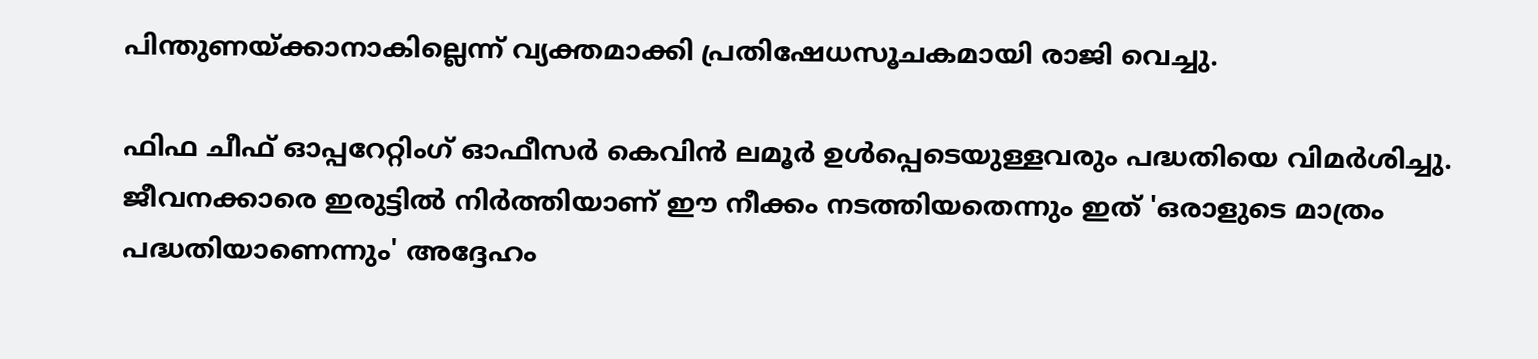പിന്തുണയ്ക്കാനാകില്ലെന്ന് വ്യക്തമാക്കി പ്രതിഷേധസൂചകമായി രാജി വെച്ചു.

ഫിഫ ചീഫ് ഓപ്പറേറ്റിംഗ് ഓഫീസര്‍ കെവിന്‍ ലമൂര്‍ ഉള്‍പ്പെടെയുള്ളവരും പദ്ധതിയെ വിമര്‍ശിച്ചു. ജീവനക്കാരെ ഇരുട്ടില്‍ നിര്‍ത്തിയാണ് ഈ നീക്കം നടത്തിയതെന്നും ഇത് 'ഒരാളുടെ മാത്രം പദ്ധതിയാണെന്നും' അദ്ദേഹം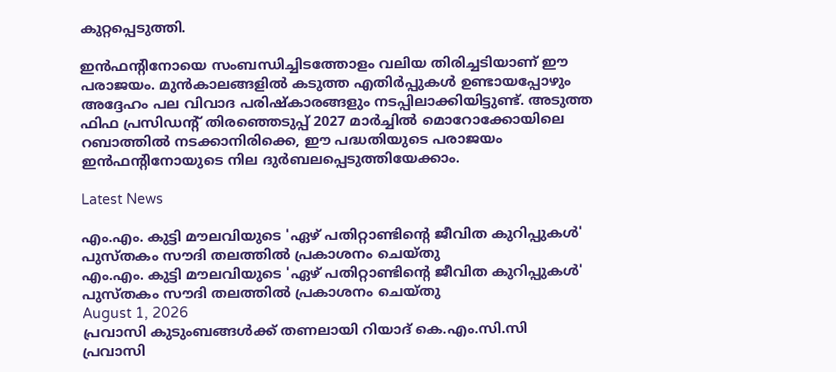കുറ്റപ്പെടുത്തി.

ഇന്‍ഫന്റിനോയെ സംബന്ധിച്ചിടത്തോളം വലിയ തിരിച്ചടിയാണ് ഈ പരാജയം. മുന്‍കാലങ്ങളില്‍ കടുത്ത എതിര്‍പ്പുകള്‍ ഉണ്ടായപ്പോഴും അദ്ദേഹം പല വിവാദ പരിഷ്‌കാരങ്ങളും നടപ്പിലാക്കിയിട്ടുണ്ട്. അടുത്ത ഫിഫ പ്രസിഡന്റ് തിരഞ്ഞെടുപ്പ് 2027 മാര്‍ച്ചില്‍ മൊറോക്കോയിലെ റബാത്തില്‍ നടക്കാനിരിക്കെ, ഈ പദ്ധതിയുടെ പരാജയം ഇന്‍ഫന്റിനോയുടെ നില ദുര്‍ബലപ്പെടുത്തിയേക്കാം.

Latest News

എം.എം. കുട്ടി മൗലവിയുടെ 'ഏഴ് പതിറ്റാണ്ടിന്റെ ജീവിത കുറിപ്പുകള്‍' പുസ്തകം സൗദി തലത്തില്‍ പ്രകാശനം ചെയ്തു
എം.എം. കുട്ടി മൗലവിയുടെ 'ഏഴ് പതിറ്റാണ്ടിന്റെ ജീവിത കുറിപ്പുകള്‍' പുസ്തകം സൗദി തലത്തില്‍ പ്രകാശനം ചെയ്തു
August 1, 2026
പ്രവാസി കുടുംബങ്ങള്‍ക്ക് തണലായി റിയാദ് കെ.എം.സി.സി
പ്രവാസി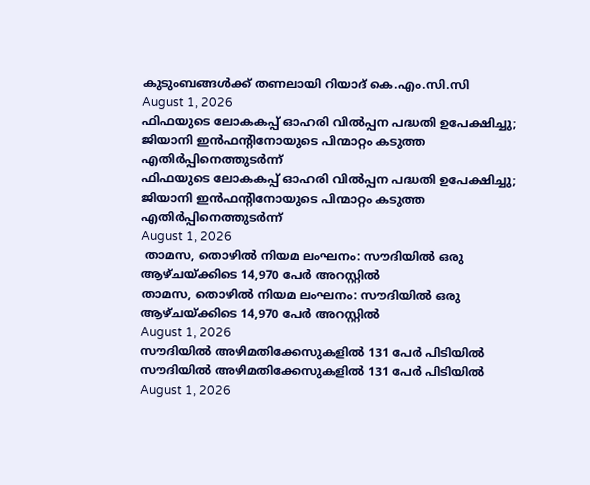കുടുംബങ്ങള്‍ക്ക് തണലായി റിയാദ് കെ.എം.സി.സി
August 1, 2026
ഫിഫയുടെ ലോകകപ്പ് ഓഹരി വില്‍പ്പന പദ്ധതി ഉപേക്ഷിച്ചു; ജിയാനി ഇന്‍ഫന്റിനോയുടെ പിന്മാറ്റം കടുത്ത എതിര്‍പ്പിനെത്തുടര്‍ന്ന്
ഫിഫയുടെ ലോകകപ്പ് ഓഹരി വില്‍പ്പന പദ്ധതി ഉപേക്ഷിച്ചു; ജിയാനി ഇന്‍ഫന്റിനോയുടെ പിന്മാറ്റം കടുത്ത എതിര്‍പ്പിനെത്തുടര്‍ന്ന്
August 1, 2026
 താമസ, തൊഴില്‍ നിയമ ലംഘനം: സൗദിയില്‍ ഒരു ആഴ്ചയ്ക്കിടെ 14,970 പേര്‍ അറസ്റ്റില്‍
താമസ, തൊഴില്‍ നിയമ ലംഘനം: സൗദിയില്‍ ഒരു ആഴ്ചയ്ക്കിടെ 14,970 പേര്‍ അറസ്റ്റില്‍
August 1, 2026
സൗദിയില്‍ അഴിമതിക്കേസുകളില്‍ 131 പേര്‍ പിടിയില്‍
സൗദിയില്‍ അഴിമതിക്കേസുകളില്‍ 131 പേര്‍ പിടിയില്‍
August 1, 2026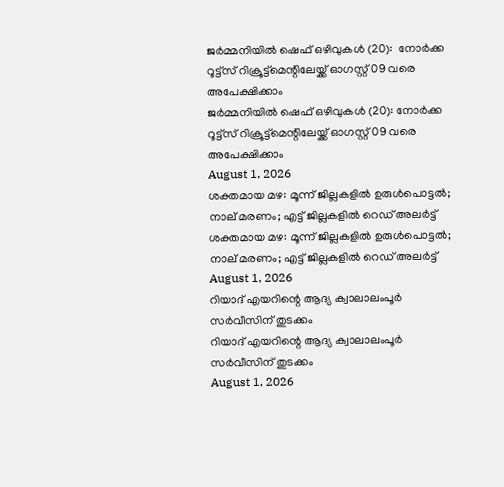ജര്‍മ്മനിയില്‍ ഷെഫ് ഒഴിവുകള്‍ (20):  നോര്‍ക്ക റൂട്ട്സ് റിക്രൂട്ട്മെന്റിലേയ്ക്ക് ഓഗസ്റ്റ് 09 വരെ അപേക്ഷിക്കാം
ജര്‍മ്മനിയില്‍ ഷെഫ് ഒഴിവുകള്‍ (20): നോര്‍ക്ക റൂട്ട്സ് റിക്രൂട്ട്മെന്റിലേയ്ക്ക് ഓഗസ്റ്റ് 09 വരെ അപേക്ഷിക്കാം
August 1, 2026
ശക്തമായ മഴ: മൂന്ന് ജില്ലകളിൽ ഉരുൾപൊട്ടൽ; നാല് മരണം; എട്ട് ജില്ലകളിൽ റെഡ് അലർട്ട്
ശക്തമായ മഴ: മൂന്ന് ജില്ലകളിൽ ഉരുൾപൊട്ടൽ; നാല് മരണം; എട്ട് ജില്ലകളിൽ റെഡ് അലർട്ട്
August 1, 2026
റിയാദ് എയറിന്റെ ആദ്യ ക്വാലാലംപൂര്‍ സര്‍വീസിന് തുടക്കം
റിയാദ് എയറിന്റെ ആദ്യ ക്വാലാലംപൂര്‍ സര്‍വീസിന് തുടക്കം
August 1, 2026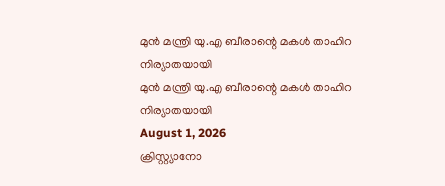മുന്‍ മന്ത്രി യു.എ ബീരാന്റെ മകള്‍ താഹിറ നിര്യാതയായി
മുന്‍ മന്ത്രി യു.എ ബീരാന്റെ മകള്‍ താഹിറ നിര്യാതയായി
August 1, 2026
ക്രിസ്റ്റ്യാനോ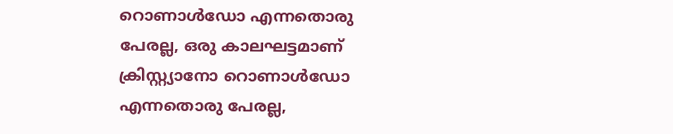റൊണാള്‍ഡോ എന്നതൊരു പേരല്ല, ഒരു കാലഘട്ടമാണ്
ക്രിസ്റ്റ്യാനോ റൊണാള്‍ഡോ എന്നതൊരു പേരല്ല,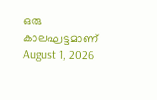ഒരു കാലഘട്ടമാണ്
August 1, 2026